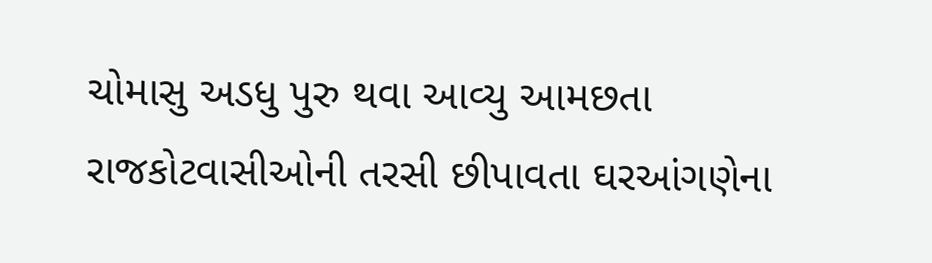ચોમાસુ અડધુ પુરુ થવા આવ્યુ આમછતા રાજકોટવાસીઓની તરસી છીપાવતા ઘરઆંગણેના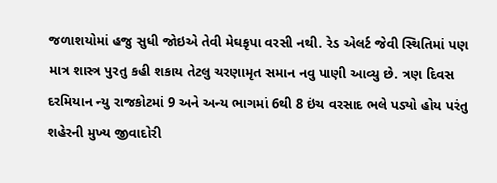જળાશયોમાં હજુ સુધી જોઇએ તેવી મેઘકૃપા વરસી નથી. રેડ એલર્ટ જેવી સ્થિતિમાં પણ માત્ર શાસ્ત્ર પુરતુ કહી શકાય તેટલુ ચરણામૃત સમાન નવુ પાણી આવ્યુ છે. ત્રણ દિવસ દરમિયાન ન્યુ રાજકોટમાં 9 અને અન્ય ભાગમાં 6થી 8 ઇંચ વરસાદ ભલે પડ્યો હોય પરંતુ શહેરની મુખ્ય જીવાદોરી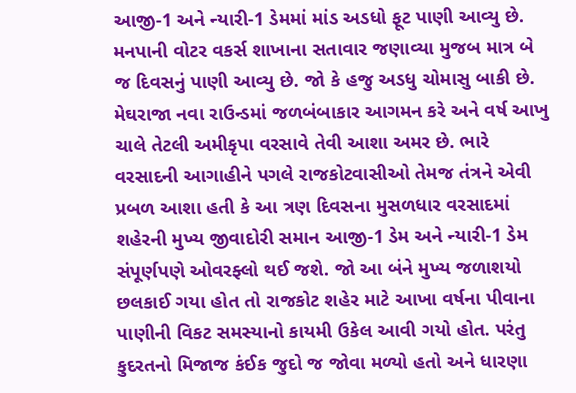આજી-1 અને ન્યારી-1 ડેમમાં માંડ અડધો ફૂટ પાણી આવ્યુ છે. મનપાની વોટર વકર્સ શાખાના સતાવાર જણાવ્યા મુજબ માત્ર બે જ દિવસનું પાણી આવ્યુ છે. જો કે હજુ અડધુ ચોમાસુ બાકી છે. મેઘરાજા નવા રાઉન્ડમાં જળબંબાકાર આગમન કરે અને વર્ષ આખુ ચાલે તેટલી અમીકૃપા વરસાવે તેવી આશા અમર છે. ભારે વરસાદની આગાહીને પગલે રાજકોટવાસીઓ તેમજ તંત્રને એવી પ્રબળ આશા હતી કે આ ત્રણ દિવસના મુસળધાર વરસાદમાં શહેરની મુખ્ય જીવાદોરી સમાન આજી-1 ડેમ અને ન્યારી-1 ડેમ સંપૂર્ણપણે ઓવરફ્લો થઈ જશે. જો આ બંને મુખ્ય જળાશયો છલકાઈ ગયા હોત તો રાજકોટ શહેર માટે આખા વર્ષના પીવાના પાણીની વિકટ સમસ્યાનો કાયમી ઉકેલ આવી ગયો હોત. પરંતુ કુદરતનો મિજાજ કંઈક જુદો જ જોવા મળ્યો હતો અને ધારણા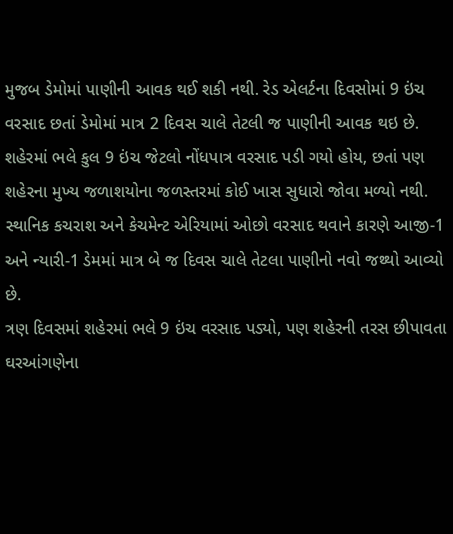મુજબ ડેમોમાં પાણીની આવક થઈ શકી નથી. રેડ એલર્ટના દિવસોમાં 9 ઇંચ વરસાદ છતાં ડેમોમાં માત્ર 2 દિવસ ચાલે તેટલી જ પાણીની આવક થઇ છે. શહેરમાં ભલે કુલ 9 ઇંચ જેટલો નોંધપાત્ર વરસાદ પડી ગયો હોય, છતાં પણ શહેરના મુખ્ય જળાશયોના જળસ્તરમાં કોઈ ખાસ સુધારો જોવા મળ્યો નથી. સ્થાનિક કચરાશ અને કેચમેન્ટ એરિયામાં ઓછો વરસાદ થવાને કારણે આજી-1 અને ન્યારી-1 ડેમમાં માત્ર બે જ દિવસ ચાલે તેટલા પાણીનો નવો જથ્થો આવ્યો છે.
ત્રણ દિવસમાં શહેરમાં ભલે 9 ઇંચ વરસાદ પડ્યો, પણ શહેરની તરસ છીપાવતા ઘરઆંગણેના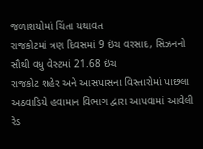જળાશયોમાં ચિંતા યથાવત
રાજકોટમાં ત્રણ દિવસમાં 9 ઇંચ વરસાદ, સિઝનનો સૌથી વધુ વેસ્ટમાં 21.68 ઇંચ
રાજકોટ શહેર અને આસપાસના વિસ્તારોમાં પાછલા અઠવાડિયે હવામાન વિભાગ દ્વારા આપવામાં આવેલી રેડ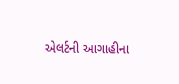એલર્ટની આગાહીના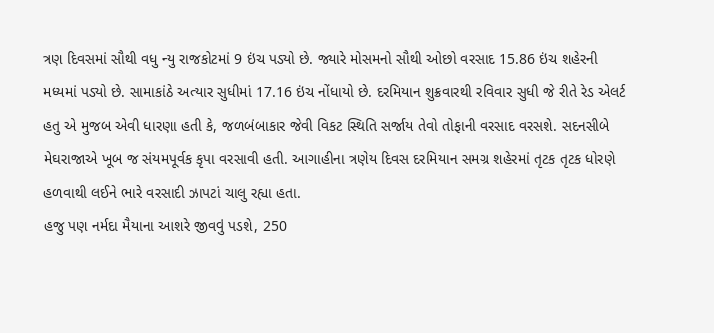ત્રણ દિવસમાં સૌથી વધુ ન્યુ રાજકોટમાં 9 ઇંચ પડ્યો છે. જ્યારે મોસમનો સૌથી ઓછો વરસાદ 15.86 ઇંચ શહેરની મધ્યમાં પડ્યો છે. સામાકાંઠે અત્યાર સુધીમાં 17.16 ઇંચ નોંધાયો છે. દરમિયાન શુક્રવારથી રવિવાર સુધી જે રીતે રેડ એલર્ટ હતુ એ મુજબ એવી ધારણા હતી કે, જળબંબાકાર જેવી વિકટ સ્થિતિ સર્જાય તેવો તોફાની વરસાદ વરસશે. સદનસીબે મેઘરાજાએ ખૂબ જ સંયમપૂર્વક કૃપા વરસાવી હતી. આગાહીના ત્રણેય દિવસ દરમિયાન સમગ્ર શહેરમાં તૃટક તૃટક ધોરણે હળવાથી લઈને ભારે વરસાદી ઝાપટાં ચાલુ રહ્યા હતા.
હજુ પણ નર્મદા મૈયાના આશરે જીવવું પડશે, 250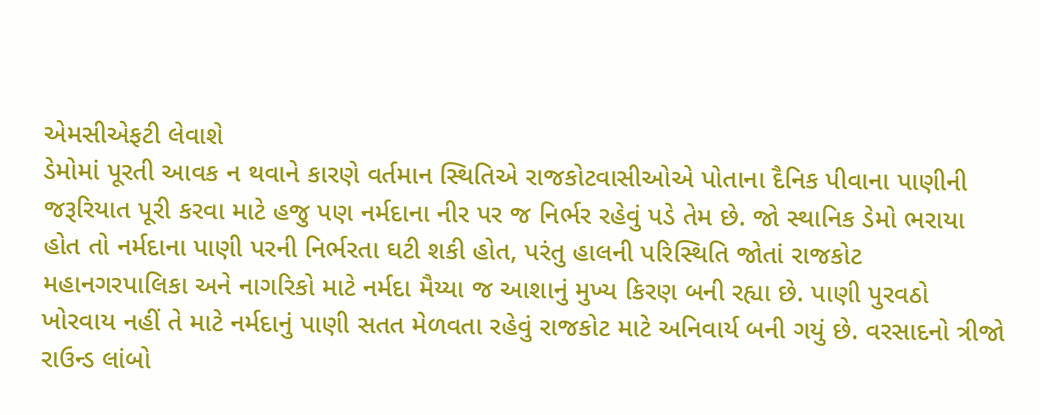એમસીએફટી લેવાશે
ડેમોમાં પૂરતી આવક ન થવાને કારણે વર્તમાન સ્થિતિએ રાજકોટવાસીઓએ પોતાના દૈનિક પીવાના પાણીની જરૂરિયાત પૂરી કરવા માટે હજુ પણ નર્મદાના નીર પર જ નિર્ભર રહેવું પડે તેમ છે. જો સ્થાનિક ડેમો ભરાયા હોત તો નર્મદાના પાણી પરની નિર્ભરતા ઘટી શકી હોત, પરંતુ હાલની પરિસ્થિતિ જોતાં રાજકોટ મહાનગરપાલિકા અને નાગરિકો માટે નર્મદા મૈય્યા જ આશાનું મુખ્ય કિરણ બની રહ્યા છે. પાણી પુરવઠો ખોરવાય નહીં તે માટે નર્મદાનું પાણી સતત મેળવતા રહેવું રાજકોટ માટે અનિવાર્ય બની ગયું છે. વરસાદનો ત્રીજો રાઉન્ડ લાંબો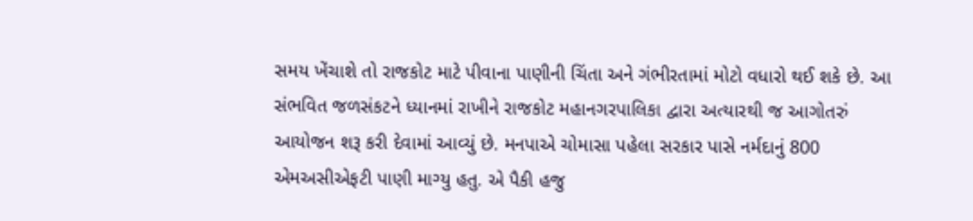સમય ખેંચાશે તો રાજકોટ માટે પીવાના પાણીની ચિંતા અને ગંભીરતામાં મોટો વધારો થઈ શકે છે. આ સંભવિત જળસંકટને ધ્યાનમાં રાખીને રાજકોટ મહાનગરપાલિકા દ્વારા અત્યારથી જ આગોતરું આયોજન શરૂ કરી દેવામાં આવ્યું છે. મનપાએ ચોમાસા પહેલા સરકાર પાસે નર્મદાનું 800 એમઅસીએફટી પાણી માગ્યુ હતુ. એ પૈકી હજુ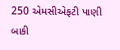250 એમસીએફટી પાણી બાકી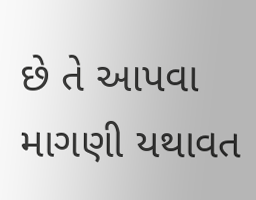છે તે આપવા માગણી યથાવત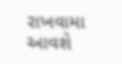રાખવામા આવશે